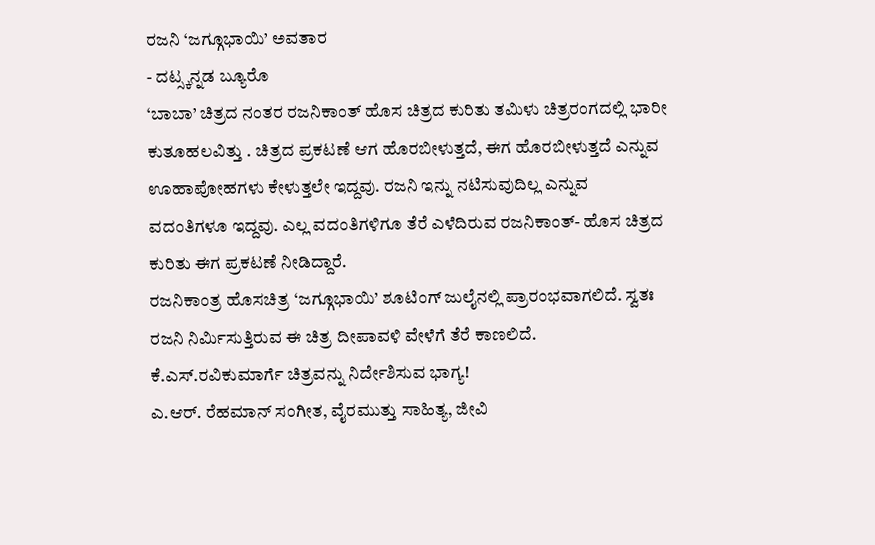ರಜನಿ ‘ಜಗ್ಗೂಭಾಯಿ’ ಅವತಾರ
- ದಟ್ಸ್ಕನ್ನಡ ಬ್ಯೂರೊ
‘ಬಾಬಾ’ ಚಿತ್ರದ ನಂತರ ರಜನಿಕಾಂತ್ ಹೊಸ ಚಿತ್ರದ ಕುರಿತು ತಮಿಳು ಚಿತ್ರರಂಗದಲ್ಲಿ ಭಾರೀ ಕುತೂಹಲವಿತ್ತು . ಚಿತ್ರದ ಪ್ರಕಟಣೆ ಆಗ ಹೊರಬೀಳುತ್ತದೆ, ಈಗ ಹೊರಬೀಳುತ್ತದೆ ಎನ್ನುವ ಊಹಾಪೋಹಗಳು ಕೇಳುತ್ತಲೇ ಇದ್ದವು. ರಜನಿ ಇನ್ನು ನಟಿಸುವುದಿಲ್ಲ ಎನ್ನುವ ವದಂತಿಗಳೂ ಇದ್ದವು. ಎಲ್ಲ ವದಂತಿಗಳಿಗೂ ತೆರೆ ಎಳೆದಿರುವ ರಜನಿಕಾಂತ್- ಹೊಸ ಚಿತ್ರದ ಕುರಿತು ಈಗ ಪ್ರಕಟಣೆ ನೀಡಿದ್ದಾರೆ.
ರಜನಿಕಾಂತ್ರ ಹೊಸಚಿತ್ರ ‘ಜಗ್ಗೂಭಾಯಿ’ ಶೂಟಿಂಗ್ ಜುಲೈನಲ್ಲಿ ಪ್ರಾರಂಭವಾಗಲಿದೆ. ಸ್ವತಃ ರಜನಿ ನಿರ್ಮಿಸುತ್ತಿರುವ ಈ ಚಿತ್ರ ದೀಪಾವಳಿ ವೇಳೆಗೆ ತೆರೆ ಕಾಣಲಿದೆ. ಕೆ.ಎಸ್.ರವಿಕುಮಾರ್ಗೆ ಚಿತ್ರವನ್ನು ನಿರ್ದೇಶಿಸುವ ಭಾಗ್ಯ!
ಎ.ಆರ್. ರೆಹಮಾನ್ ಸಂಗೀತ, ವೈರಮುತ್ತು ಸಾಹಿತ್ಯ, ಜೀವಿ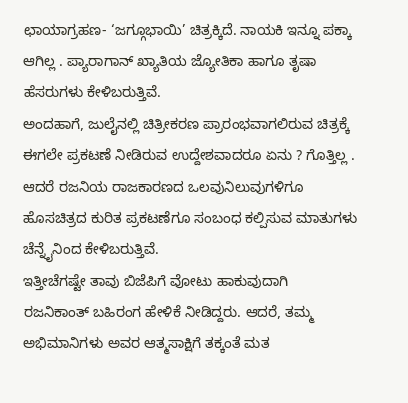ಛಾಯಾಗ್ರಹಣ- ‘ಜಗ್ಗೂಭಾಯಿ’ ಚಿತ್ರಕ್ಕಿದೆ. ನಾಯಕಿ ಇನ್ನೂ ಪಕ್ಕಾ ಆಗಿಲ್ಲ . ಪ್ಯಾರಾಗಾನ್ ಖ್ಯಾತಿಯ ಜ್ಯೋತಿಕಾ ಹಾಗೂ ತೃಷಾ ಹೆಸರುಗಳು ಕೇಳಿಬರುತ್ತಿವೆ.
ಅಂದಹಾಗೆ, ಜುಲೈನಲ್ಲಿ ಚಿತ್ರೀಕರಣ ಪ್ರಾರಂಭವಾಗಲಿರುವ ಚಿತ್ರಕ್ಕೆ ಈಗಲೇ ಪ್ರಕಟಣೆ ನೀಡಿರುವ ಉದ್ದೇಶವಾದರೂ ಏನು ? ಗೊತ್ತಿಲ್ಲ . ಆದರೆ ರಜನಿಯ ರಾಜಕಾರಣದ ಒಲವುನಿಲುವುಗಳಿಗೂ ಹೊಸಚಿತ್ರದ ಕುರಿತ ಪ್ರಕಟಣೆಗೂ ಸಂಬಂಧ ಕಲ್ಪಿಸುವ ಮಾತುಗಳು ಚೆನ್ನೈನಿಂದ ಕೇಳಿಬರುತ್ತಿವೆ.
ಇತ್ತೀಚೆಗಷ್ಟೇ ತಾವು ಬಿಜೆಪಿಗೆ ವೋಟು ಹಾಕುವುದಾಗಿ ರಜನಿಕಾಂತ್ ಬಹಿರಂಗ ಹೇಳಿಕೆ ನೀಡಿದ್ದರು. ಆದರೆ, ತಮ್ಮ ಅಭಿಮಾನಿಗಳು ಅವರ ಆತ್ಮಸಾಕ್ಷಿಗೆ ತಕ್ಕಂತೆ ಮತ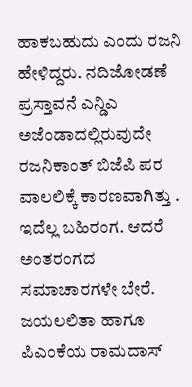ಹಾಕಬಹುದು ಎಂದು ರಜನಿ ಹೇಳಿದ್ದರು. ನದಿಜೋಡಣೆ ಪ್ರಸ್ತಾವನೆ ಎನ್ಡಿಎ ಅಜೆಂಡಾದಲ್ಲಿರುವುದೇ ರಜನಿಕಾಂತ್ ಬಿಜೆಪಿ ಪರ ವಾಲಲಿಕ್ಕೆ ಕಾರಣವಾಗಿತ್ತು . ಇದೆಲ್ಲ ಬಹಿರಂಗ. ಆದರೆ ಅಂತರಂಗದ ಸಮಾಚಾರಗಳೇ ಬೇರೆ.
ಜಯಲಲಿತಾ ಹಾಗೂ ಪಿಎಂಕೆಯ ರಾಮದಾಸ್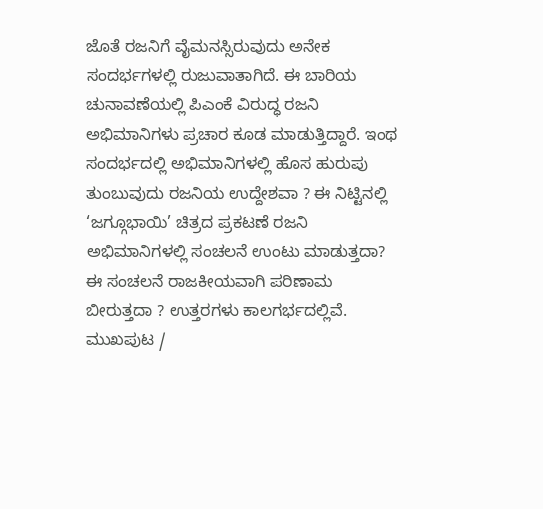ಜೊತೆ ರಜನಿಗೆ ವೈಮನಸ್ಸಿರುವುದು ಅನೇಕ ಸಂದರ್ಭಗಳಲ್ಲಿ ರುಜುವಾತಾಗಿದೆ. ಈ ಬಾರಿಯ ಚುನಾವಣೆಯಲ್ಲಿ ಪಿಎಂಕೆ ವಿರುದ್ಧ ರಜನಿ ಅಭಿಮಾನಿಗಳು ಪ್ರಚಾರ ಕೂಡ ಮಾಡುತ್ತಿದ್ದಾರೆ. ಇಂಥ ಸಂದರ್ಭದಲ್ಲಿ ಅಭಿಮಾನಿಗಳಲ್ಲಿ ಹೊಸ ಹುರುಪು ತುಂಬುವುದು ರಜನಿಯ ಉದ್ದೇಶವಾ ? ಈ ನಿಟ್ಟಿನಲ್ಲಿ ‘ಜಗ್ಗೂಭಾಯಿ’ ಚಿತ್ರದ ಪ್ರಕಟಣೆ ರಜನಿ ಅಭಿಮಾನಿಗಳಲ್ಲಿ ಸಂಚಲನೆ ಉಂಟು ಮಾಡುತ್ತದಾ? ಈ ಸಂಚಲನೆ ರಾಜಕೀಯವಾಗಿ ಪರಿಣಾಮ ಬೀರುತ್ತದಾ ? ಉತ್ತರಗಳು ಕಾಲಗರ್ಭದಲ್ಲಿವೆ.
ಮುಖಪುಟ /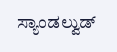ಸ್ಯಾಂಡಲ್ವುಡ್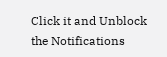Click it and Unblock the Notifications